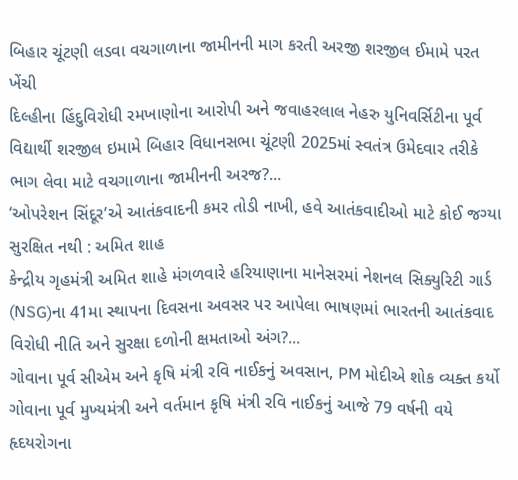બિહાર ચૂંટણી લડવા વચગાળાના જામીનની માગ કરતી અરજી શરજીલ ઈમામે પરત ખેંચી
દિલ્હીના હિંદુવિરોધી રમખાણોના આરોપી અને જવાહરલાલ નેહરુ યુનિવર્સિટીના પૂર્વ વિદ્યાર્થી શરજીલ ઇમામે બિહાર વિધાનસભા ચૂંટણી 2025માં સ્વતંત્ર ઉમેદવાર તરીકે ભાગ લેવા માટે વચગાળાના જામીનની અરજ?...
‘ઓપરેશન સિંદૂર’એ આતંકવાદની કમર તોડી નાખી, હવે આતંકવાદીઓ માટે કોઈ જગ્યા સુરક્ષિત નથી : અમિત શાહ
કેન્દ્રીય ગૃહમંત્રી અમિત શાહે મંગળવારે હરિયાણાના માનેસરમાં નેશનલ સિક્યુરિટી ગાર્ડ (NSG)ના 41મા સ્થાપના દિવસના અવસર પર આપેલા ભાષણમાં ભારતની આતંકવાદ વિરોધી નીતિ અને સુરક્ષા દળોની ક્ષમતાઓ અંગ?...
ગોવાના પૂર્વ સીએમ અને કૃષિ મંત્રી રવિ નાઈકનું અવસાન, PM મોદીએ શોક વ્યક્ત કર્યો
ગોવાના પૂર્વ મુખ્યમંત્રી અને વર્તમાન કૃષિ મંત્રી રવિ નાઈકનું આજે 79 વર્ષની વયે હૃદયરોગના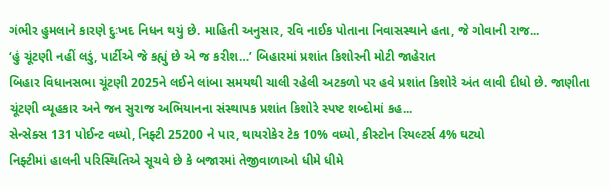ગંભીર હુમલાને કારણે દુઃખદ નિધન થયું છે. માહિતી અનુસાર, રવિ નાઈક પોતાના નિવાસસ્થાને હતા, જે ગોવાની રાજ...
‘હું ચૂંટણી નહીં લડું, પાર્ટીએ જે કહ્યું છે એ જ કરીશ…’ બિહારમાં પ્રશાંત કિશોરની મોટી જાહેરાત
બિહાર વિધાનસભા ચૂંટણી 2025ને લઈને લાંબા સમયથી ચાલી રહેલી અટકળો પર હવે પ્રશાંત કિશોરે અંત લાવી દીધો છે. જાણીતા ચૂંટણી વ્યૂહકાર અને જન સુરાજ અભિયાનના સંસ્થાપક પ્રશાંત કિશોરે સ્પષ્ટ શબ્દોમાં કહ...
સેન્સેક્સ 131 પોઈન્ટ વધ્યો, નિફ્ટી 25200 ને પાર, થાયરોકેર ટેક 10% વધ્યો, કીસ્ટોન રિયલ્ટર્સ 4% ઘટ્યો
નિફ્ટીમાં હાલની પરિસ્થિતિએ સૂચવે છે કે બજારમાં તેજીવાળાઓ ધીમે ધીમે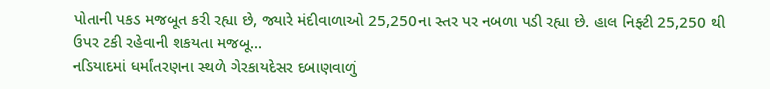પોતાની પકડ મજબૂત કરી રહ્યા છે, જ્યારે મંદીવાળાઓ 25,250ના સ્તર પર નબળા પડી રહ્યા છે. હાલ નિફ્ટી 25,250 થી ઉપર ટકી રહેવાની શકયતા મજબૂ...
નડિયાદમાં ધર્માંતરણના સ્થળે ગેરકાયદેસર દબાણવાળું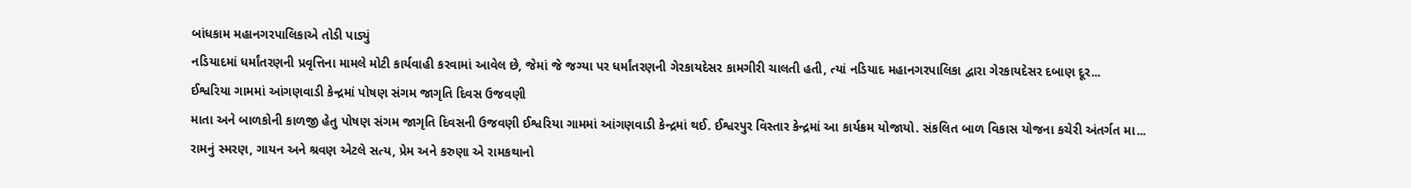બાંધકામ મહાનગરપાલિકાએ તોડી પાડ્યું
નડિયાદમાં ધર્માંતરણની પ્રવૃત્તિના મામલે મોટી કાર્યવાહી કરવામાં આવેલ છે, જેમાં જે જગ્યા પર ધર્માંતરણની ગેરકાયદેસર કામગીરી ચાલતી હતી, ત્યાં નડિયાદ મહાનગરપાલિકા દ્વારા ગેરકાયદેસર દબાણ દૂર...
ઈશ્વરિયા ગામમાં આંગણવાડી કેન્દ્રમાં પોષણ સંગમ જાગૃતિ દિવસ ઉજવણી
માતા અને બાળકોની કાળજી હેતુ પોષણ સંગમ જાગૃતિ દિવસની ઉજવણી ઈશ્વરિયા ગામમાં આંગણવાડી કેન્દ્રમાં થઈ. ઈશ્વરપુર વિસ્તાર કેન્દ્રમાં આ કાર્યક્રમ યોજાયો. સંકલિત બાળ વિકાસ યોજના કચેરી અંતર્ગત મા...
રામનું સ્મરણ, ગાયન અને શ્રવણ એટલે સત્ય, પ્રેમ અને કરુણા એ રામકથાનો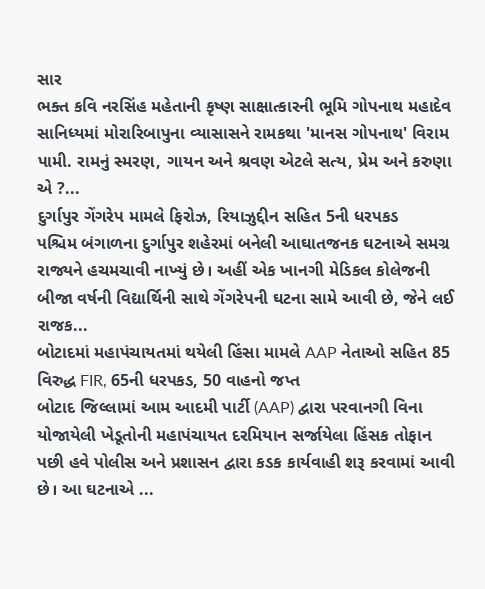સાર
ભક્ત કવિ નરસિંહ મહેતાની કૃષ્ણ સાક્ષાત્કારની ભૂમિ ગોપનાથ મહાદેવ સાનિધ્યમાં મોરારિબાપુના વ્યાસાસને રામકથા 'માનસ ગોપનાથ' વિરામ પામી. રામનું સ્મરણ, ગાયન અને શ્રવણ એટલે સત્ય, પ્રેમ અને કરુણા એ ?...
દુર્ગાપુર ગેંગરેપ મામલે ફિરોઝ, રિયાઝુદ્દીન સહિત 5ની ધરપકડ
પશ્ચિમ બંગાળના દુર્ગાપુર શહેરમાં બનેલી આઘાતજનક ઘટનાએ સમગ્ર રાજ્યને હચમચાવી નાખ્યું છે। અહીં એક ખાનગી મેડિકલ કોલેજની બીજા વર્ષની વિદ્યાર્થિની સાથે ગેંગરેપની ઘટના સામે આવી છે, જેને લઈ રાજક...
બોટાદમાં મહાપંચાયતમાં થયેલી હિંસા મામલે AAP નેતાઓ સહિત 85 વિરુદ્ધ FIR, 65ની ધરપકડ, 50 વાહનો જપ્ત
બોટાદ જિલ્લામાં આમ આદમી પાર્ટી (AAP) દ્વારા પરવાનગી વિના યોજાયેલી ખેડૂતોની મહાપંચાયત દરમિયાન સર્જાયેલા હિંસક તોફાન પછી હવે પોલીસ અને પ્રશાસન દ્વારા કડક કાર્યવાહી શરૂ કરવામાં આવી છે। આ ઘટનાએ ...